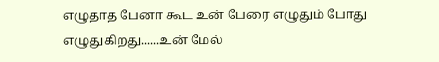எழுதாத பேனா கூட உன் பேரை எழுதும் போது எழுதுகிறது......உன் மேல்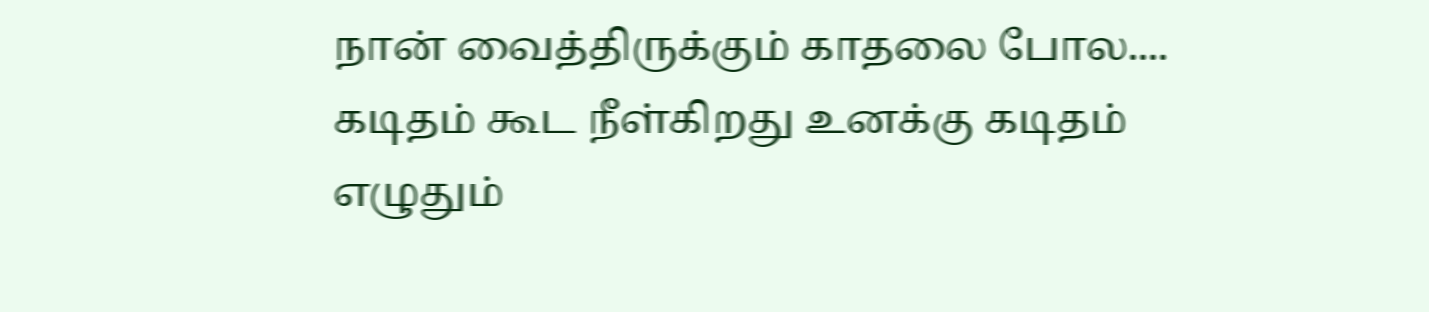நான் வைத்திருக்கும் காதலை போல....
கடிதம் கூட நீள்கிறது உனக்கு கடிதம் எழுதும்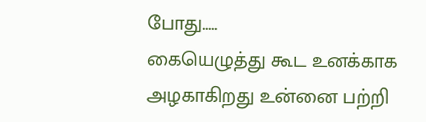போது.....
கையெழுத்து கூட உனக்காக அழகாகிறது உன்னை பற்றி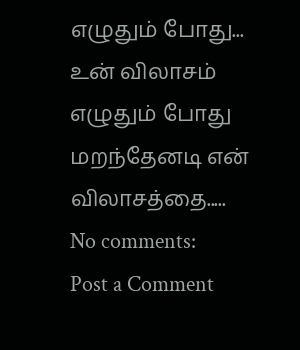எழுதும் போது...
உன் விலாசம் எழுதும் போது மறந்தேனடி என் விலாசத்தை.....
No comments:
Post a Comment